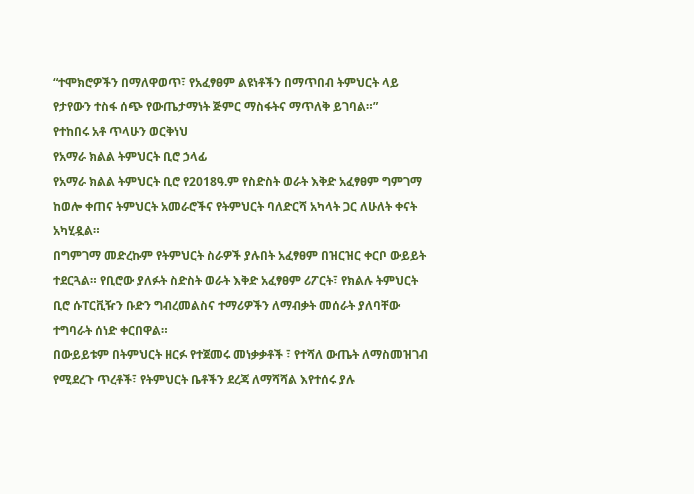“ተሞክሮዎችን በማለዋወጥ፣ የአፈፃፀም ልዩነቶችን በማጥበብ ትምህርት ላይ የታየውን ተስፋ ሰጭ የውጤታማነት ጅምር ማስፋትና ማጥለቅ ይገባል።”
የተከበሩ አቶ ጥላሁን ወርቅነህ
የአማራ ክልል ትምህርት ቢሮ ኃላፊ
የአማራ ክልል ትምህርት ቢሮ የ2018ዓ.ም የስድስት ወራት እቅድ አፈፃፀም ግምገማ ከወሎ ቀጠና ትምህርት አመራሮችና የትምህርት ባለድርሻ አካላት ጋር ለሁለት ቀናት አካሂዷል።
በግምገማ መድረኩም የትምህርት ስራዎች ያሉበት አፈፃፀም በዝርዝር ቀርቦ ውይይት ተደርጓል። የቢሮው ያለፉት ስድስት ወራት እቅድ አፈፃፀም ሪፖርት፣ የክልሉ ትምህርት ቢሮ ሱፐርቪዥን ቡድን ግብረመልስና ተማሪዎችን ለማብቃት መሰራት ያለባቸው ተግባራት ሰነድ ቀርበዋል።
በውይይቱም በትምህርት ዘርፉ የተጀመሩ መነቃቃቶች ፣ የተሻለ ውጤት ለማስመዝገብ የሚደረጉ ጥረቶች፣ የትምህርት ቤቶችን ደረጃ ለማሻሻል እየተሰሩ ያሉ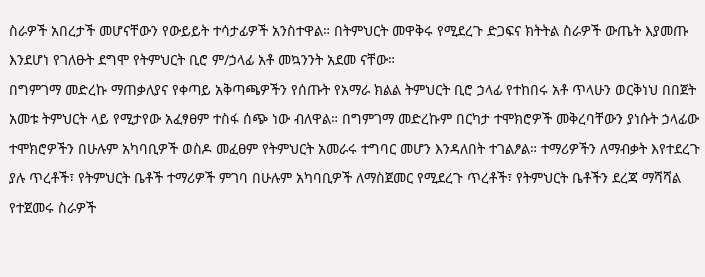ስራዎች አበረታች መሆናቸውን የውይይት ተሳታፊዎች አንስተዋል። በትምህርት መዋቅሩ የሚደረጉ ድጋፍና ክትትል ስራዎች ውጤት እያመጡ እንደሆነ የገለፁት ደግሞ የትምህርት ቢሮ ም/ኃላፊ አቶ መኳንንት አደመ ናቸው።
በግምገማ መድረኩ ማጠቃለያና የቀጣይ አቅጣጫዎችን የሰጡት የአማራ ክልል ትምህርት ቢሮ ኃላፊ የተከበሩ አቶ ጥላሁን ወርቅነህ በበጀት አመቱ ትምህርት ላይ የሚታየው አፈፃፀም ተስፋ ሰጭ ነው ብለዋል። በግምገማ መድረኩም በርካታ ተሞክሮዎች መቅረባቸውን ያነሱት ኃላፊው ተሞክሮዎችን በሁሉም አካባቢዎች ወስዶ መፈፀም የትምህርት አመራሩ ተግባር መሆን እንዳለበት ተገልፆል። ተማሪዎችን ለማብቃት እየተደረጉ ያሉ ጥረቶች፣ የትምህርት ቤቶች ተማሪዎች ምገባ በሁሉም አካባቢዎች ለማስጀመር የሚደረጉ ጥረቶች፣ የትምህርት ቤቶችን ደረጃ ማሻሻል የተጀመሩ ስራዎች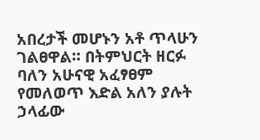አበረታች መሆኑን አቶ ጥላሁን ገልፀዋል። በትምህርት ዘርፉ ባለን አሁናዊ አፈፃፀም የመለወጥ እድል አለን ያሉት ኃላፊው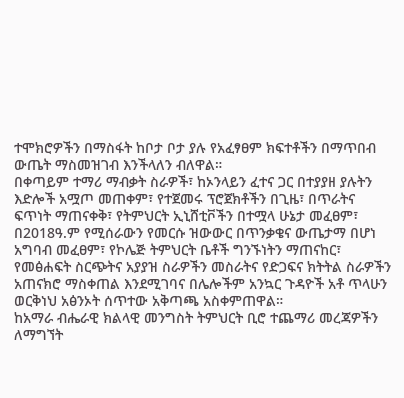ተሞክሮዎችን በማስፋት ከቦታ ቦታ ያሉ የአፈፃፀም ክፍተቶችን በማጥበብ ውጤት ማስመዝገብ እንችላለን ብለዋል።
በቀጣይም ተማሪ ማብቃት ስራዎች፣ ከኦንላይን ፈተና ጋር በተያያዘ ያሉትን እድሎች አሟጦ መጠቀም፣ የተጀመሩ ፕሮጀክቶችን በጊዜ፣ በጥራትና ፍጥነት ማጠናቀቅ፣ የትምህርት ኢኒሸቲቮችን በተሟላ ሁኔታ መፈፀም፣ በ2018ዓ.ም የሚሰራውን የመርሱ ዝውውር በጥንቃቄና ውጤታማ በሆነ አግባብ መፈፀም፣ የኮሌጅ ትምህርት ቤቶች ግንኙነትን ማጠናከር፣ የመፅሐፍት ስርጭትና አያያዝ ስራዎችን መስራትና የድጋፍና ክትትል ስራዎችን አጠናክሮ ማስቀጠል እንደሚገባና በሌሎችም አንኳር ጉዳዮች አቶ ጥላሁን ወርቅነህ አፅንኦት ሰጥተው አቅጣጫ አስቀምጠዋል።
ከአማራ ብሔራዊ ክልላዊ መንግስት ትምህርት ቢሮ ተጨማሪ መረጃዎችን ለማግኘት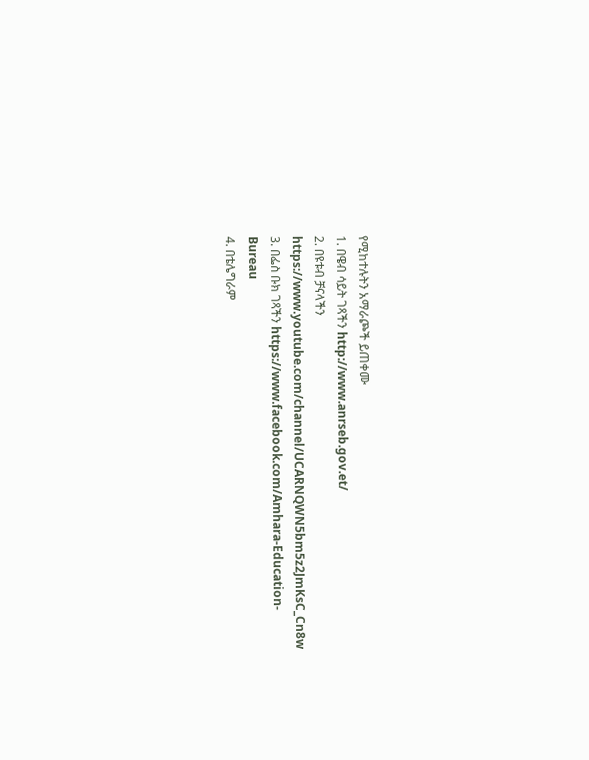የሚከተሉትን አማራጮች ይጠቀሙ
1. በዌብ ሳይት ገጻችን http://www.anrseb.gov.et/
2. በዩቱብ ቻናላችን https://www.youtube.com/channel/UCARNQWN5bm5z2JmKsC_Cn8w
3. በፌስ ቡክ ገጻችን https://www.facebook.com/Amhara-Education-Bureau
4. በቴሌግራም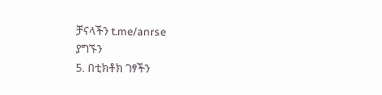ቻናላችን t.me/anrse
ያግኙን
5. በቲክቶክ ገፃችን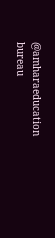@amharaeducation bureau